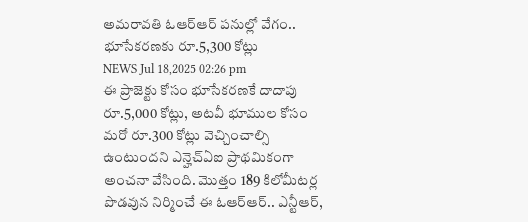అమరావతి ఓఆర్ఆర్ పనుల్లో వేగం.. భూసేకరణకు రూ.5,300 కోట్లు
NEWS Jul 18,2025 02:26 pm
ఈ ప్రాజెక్టు కోసం భూసేకరణకే దాదాపు రూ.5,000 కోట్లు, అటవీ భూముల కోసం మరో రూ.300 కోట్లు వెచ్చించాల్సి ఉంటుందని ఎన్హెచ్ఏఐ ప్రాథమికంగా అంచనా వేసింది. మొత్తం 189 కిలోమీటర్ల పొడవున నిర్మించే ఈ ఓఆర్ఆర్.. ఎన్టీఆర్,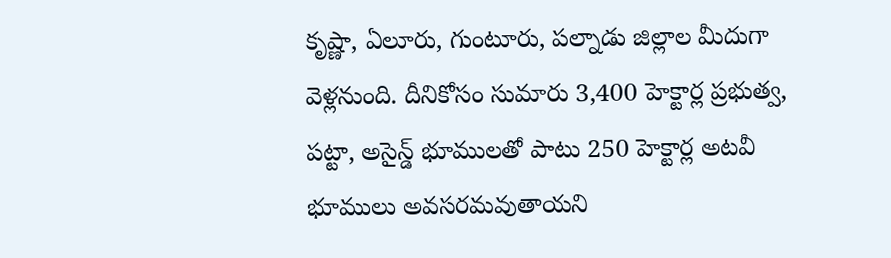కృష్ణా, ఏలూరు, గుంటూరు, పల్నాడు జిల్లాల మీదుగా వెళ్లనుంది. దీనికోసం సుమారు 3,400 హెక్టార్ల ప్రభుత్వ, పట్టా, అసైన్డ్ భూములతో పాటు 250 హెక్టార్ల అటవీ భూములు అవసరమవుతాయని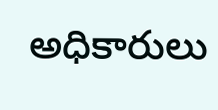అధికారులు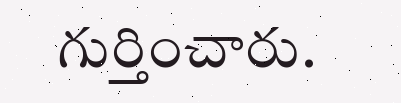గుర్తించారు.